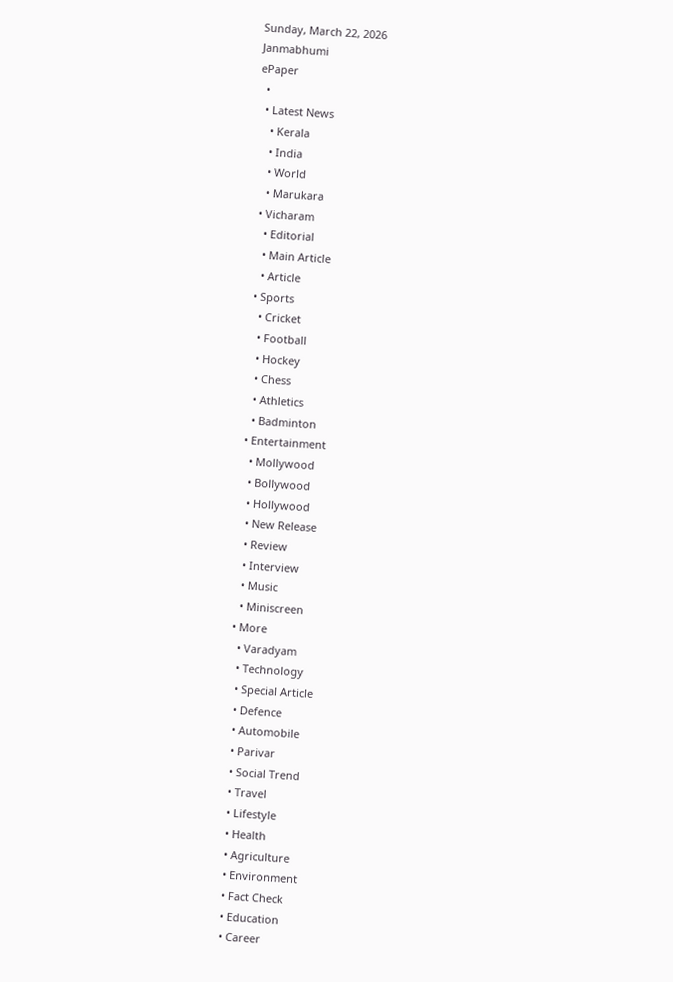Sunday, March 22, 2026
Janmabhumi
ePaper
  •
  • Latest News
    • Kerala
    • India
    • World
    • Marukara
  • Vicharam
    • Editorial
    • Main Article
    • Article
  • Sports
    • Cricket
    • Football
    • Hockey
    • Chess
    • Athletics
    • Badminton
  • Entertainment
    • Mollywood
    • Bollywood
    • Hollywood
    • New Release
    • Review
    • Interview
    • Music
    • Miniscreen
  • More
    • Varadyam
    • Technology
    • Special Article
    • Defence
    • Automobile
    • Parivar
    • Social Trend
    • Travel
    • Lifestyle
    • Health
    • Agriculture
    • Environment
    • Fact Check
    • Education
    • Career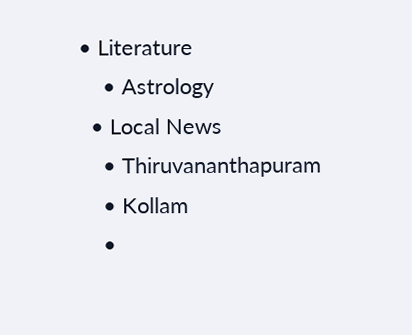• Literature
    • Astrology
  • Local News
    • Thiruvananthapuram
    • Kollam
    •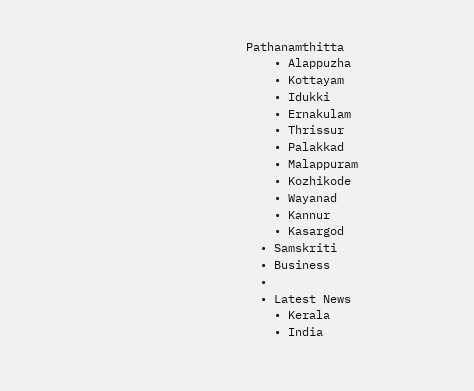Pathanamthitta
    • Alappuzha
    • Kottayam
    • Idukki
    • Ernakulam
    • Thrissur
    • Palakkad
    • Malappuram
    • Kozhikode
    • Wayanad
    • Kannur
    • Kasargod
  • Samskriti
  • Business
  •
  • Latest News
    • Kerala
    • India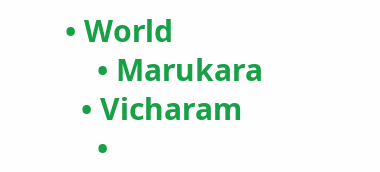• World
    • Marukara
  • Vicharam
    •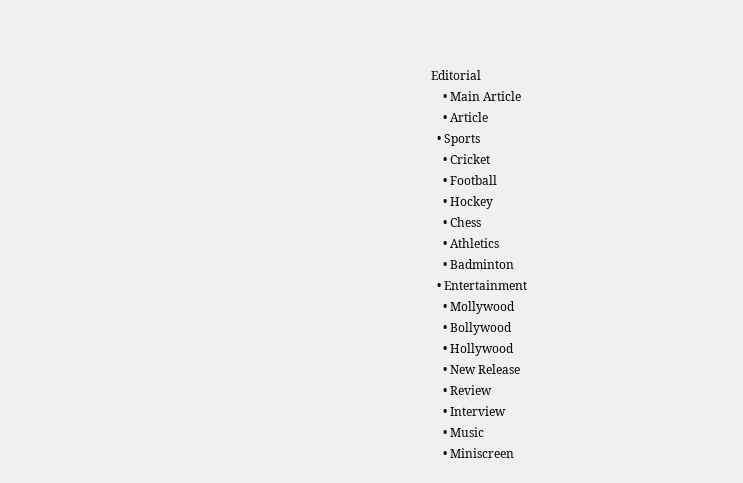Editorial
    • Main Article
    • Article
  • Sports
    • Cricket
    • Football
    • Hockey
    • Chess
    • Athletics
    • Badminton
  • Entertainment
    • Mollywood
    • Bollywood
    • Hollywood
    • New Release
    • Review
    • Interview
    • Music
    • Miniscreen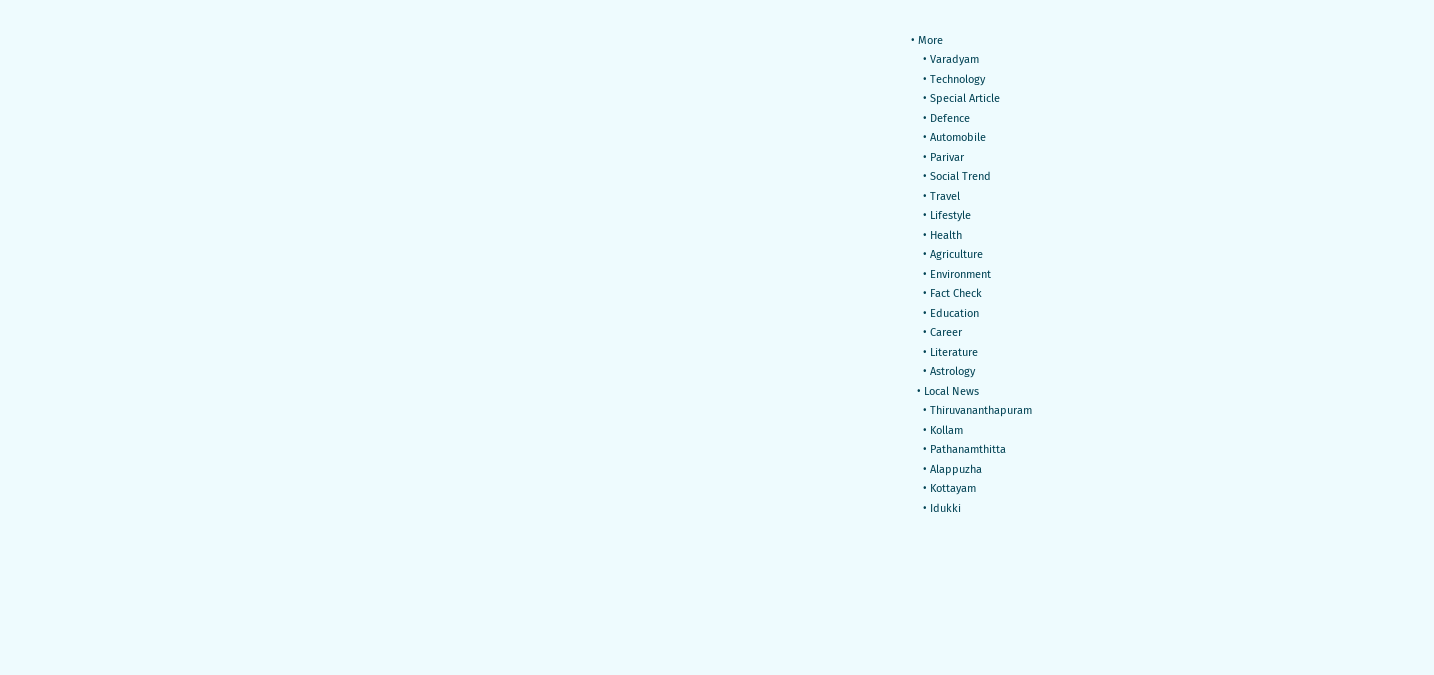• More
    • Varadyam
    • Technology
    • Special Article
    • Defence
    • Automobile
    • Parivar
    • Social Trend
    • Travel
    • Lifestyle
    • Health
    • Agriculture
    • Environment
    • Fact Check
    • Education
    • Career
    • Literature
    • Astrology
  • Local News
    • Thiruvananthapuram
    • Kollam
    • Pathanamthitta
    • Alappuzha
    • Kottayam
    • Idukki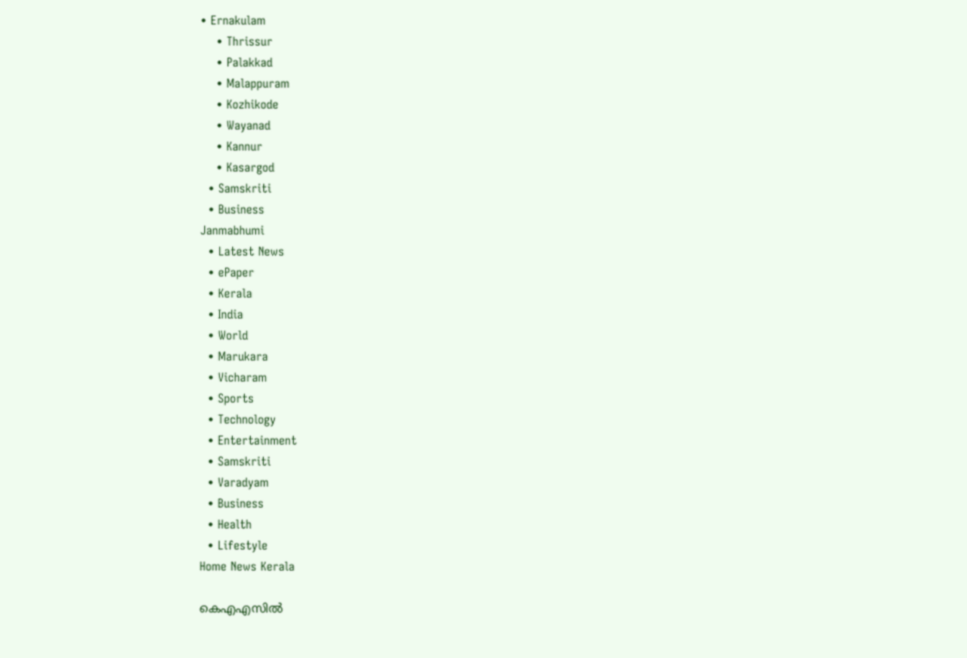• Ernakulam
    • Thrissur
    • Palakkad
    • Malappuram
    • Kozhikode
    • Wayanad
    • Kannur
    • Kasargod
  • Samskriti
  • Business
Janmabhumi
  • Latest News
  • ePaper
  • Kerala
  • India
  • World
  • Marukara
  • Vicharam
  • Sports
  • Technology
  • Entertainment
  • Samskriti
  • Varadyam
  • Business
  • Health
  • Lifestyle
Home News Kerala

കെഎഎസില്‍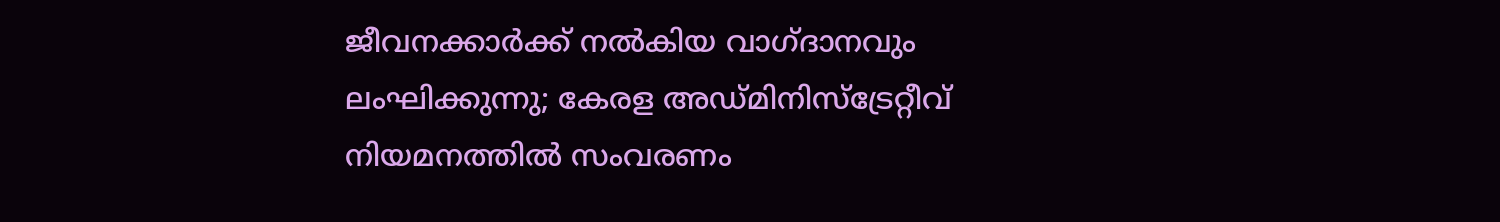ജീവനക്കാര്‍ക്ക് നല്‍കിയ വാഗ്ദാനവും ലംഘിക്കുന്നു; കേരള അഡ്മിനിസ്‌ട്രേറ്റീവ് നിയമനത്തില്‍ സംവരണം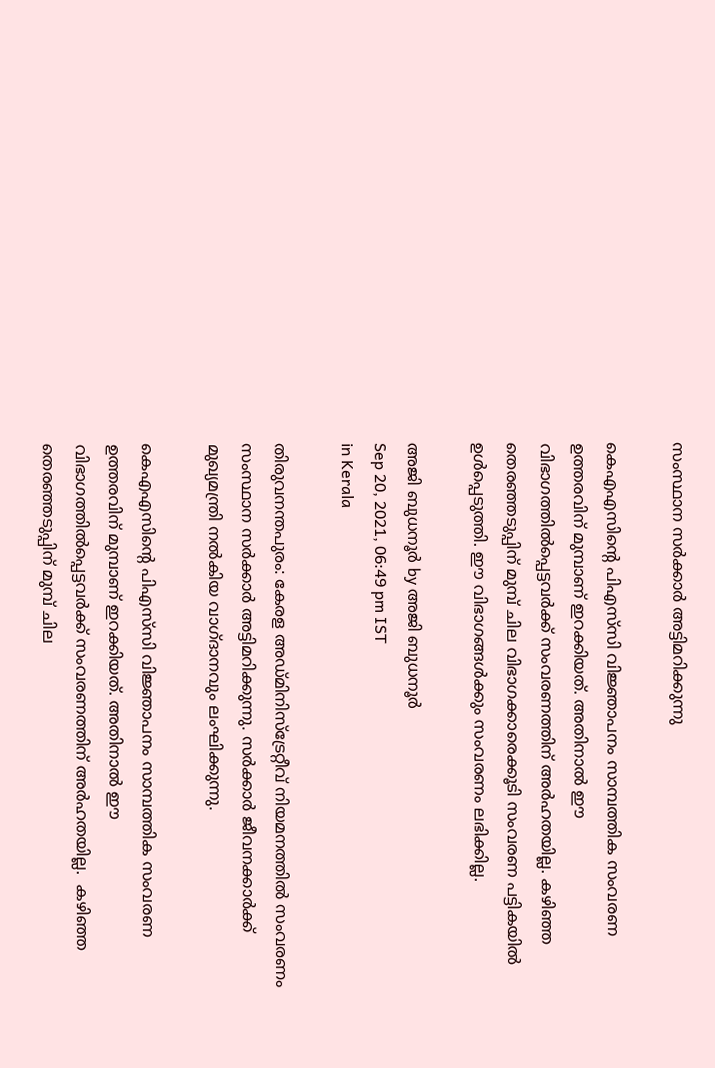സംസ്ഥാന സര്‍ക്കാര്‍ അട്ടിമറിക്കുന്നു

കെഎഎസിന്റെ പിഎസ്‌സി വിജ്ഞാപനം സാമ്പത്തിക സംവരണ ഉത്തരവിന് മുമ്പാണ് ഇറക്കിയത്. അതിനാല്‍ ഈ വിഭാഗത്തില്‍പ്പെട്ടവര്‍ക്ക് സംവരണത്തിന് അര്‍ഹതയില്ല. കഴിഞ്ഞ തെരഞ്ഞടുപ്പിന് മുമ്പ് ചില വിഭാഗക്കാരെക്കൂടി സംവരണ പട്ടികയില്‍ ഉള്‍പ്പെടുത്തി. ഈ വിഭാഗങ്ങള്‍ക്കും സംവരണം ലഭിക്കില്ല.

അജി ബുധനൂര്‍ by അജി ബുധനൂര്‍
Sep 20, 2021, 06:49 pm IST
in Kerala

തിരുവനന്തപുരം: കേരള അഡ്മിനിസ്‌ട്രേറ്റീവ് നിയമനത്തില്‍ സംവരണം സംസ്ഥാന സര്‍ക്കാര്‍ അട്ടിമറിക്കുന്നു. സര്‍ക്കാര്‍ ജീവനക്കാര്‍ക്ക് മുഖ്യമന്ത്രി നല്‍കിയ വാഗ്ദാനവും ലംഘിക്കുന്നു.

കെഎഎസിന്റെ പിഎസ്‌സി വിജ്ഞാപനം സാമ്പത്തിക സംവരണ ഉത്തരവിന് മുമ്പാണ് ഇറക്കിയത്. അതിനാല്‍ ഈ വിഭാഗത്തില്‍പ്പെട്ടവര്‍ക്ക് സംവരണത്തിന് അര്‍ഹതയില്ല.  കഴിഞ്ഞ തെരഞ്ഞടുപ്പിന് മുമ്പ് ചില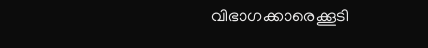വിഭാഗക്കാരെക്കൂടി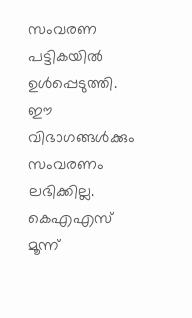സംവരണ പട്ടികയില്‍ ഉള്‍പ്പെടുത്തി. ഈ വിഭാഗങ്ങള്‍ക്കും സംവരണം ലഭിക്കില്ല. കെഎഎസ് മൂന്ന്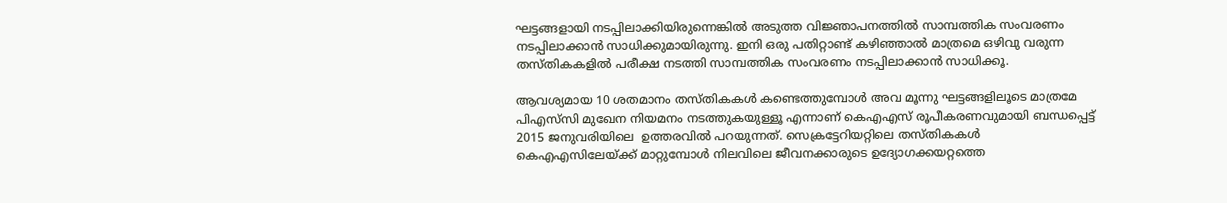ഘട്ടങ്ങളായി നടപ്പിലാക്കിയിരുന്നെങ്കില്‍ അടുത്ത വിജ്ഞാപനത്തില്‍ സാമ്പത്തിക സംവരണം നടപ്പിലാക്കാന്‍ സാധിക്കുമായിരുന്നു. ഇനി ഒരു പതിറ്റാണ്ട് കഴിഞ്ഞാല്‍ മാത്രമെ ഒഴിവു വരുന്ന തസ്തികകളില്‍ പരീക്ഷ നടത്തി സാമ്പത്തിക സംവരണം നടപ്പിലാക്കാന്‍ സാധിക്കൂ.

ആവശ്യമായ 10 ശതമാനം തസ്തികകള്‍ കണ്ടെത്തുമ്പോള്‍ അവ മൂന്നു ഘട്ടങ്ങളിലൂടെ മാത്രമേ പിഎസ്‌സി മുഖേന നിയമനം നടത്തുകയുള്ളൂ എന്നാണ് കെഎഎസ് രൂപീകരണവുമായി ബന്ധപ്പെട്ട് 2015 ജനുവരിയിലെ  ഉത്തരവില്‍ പറയുന്നത്. സെക്രട്ടേറിയറ്റിലെ തസ്തികകള്‍ കെഎഎസിലേയ്‌ക്ക് മാറ്റുമ്പോള്‍ നിലവിലെ ജീവനക്കാരുടെ ഉദ്യോഗക്കയറ്റത്തെ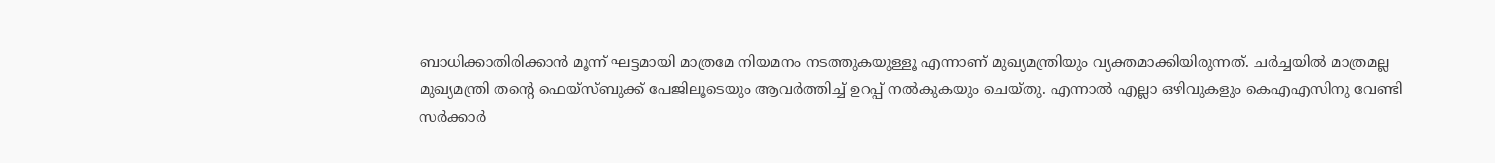ബാധിക്കാതിരിക്കാന്‍ മൂന്ന് ഘട്ടമായി മാത്രമേ നിയമനം നടത്തുകയുള്ളൂ എന്നാണ് മുഖ്യമന്ത്രിയും വ്യക്തമാക്കിയിരുന്നത്. ചര്‍ച്ചയില്‍ മാത്രമല്ല മുഖ്യമന്ത്രി തന്റെ ഫെയ്‌സ്ബുക്ക് പേജിലൂടെയും ആവര്‍ത്തിച്ച് ഉറപ്പ് നല്‍കുകയും ചെയ്തു. എന്നാല്‍ എല്ലാ ഒഴിവുകളും കെഎഎസിനു വേണ്ടി സര്‍ക്കാര്‍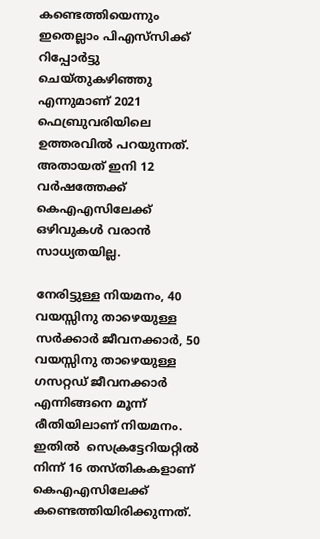കണ്ടെത്തിയെന്നും ഇതെല്ലാം പിഎസ്‌സിക്ക് റിപ്പോര്‍ട്ടു ചെയ്തുകഴിഞ്ഞു എന്നുമാണ് 2021 ഫെബ്രുവരിയിലെ ഉത്തരവില്‍ പറയുന്നത്. അതായത് ഇനി 12 വര്‍ഷത്തേക്ക് കെഎഎസിലേക്ക് ഒഴിവുകള്‍ വരാന്‍ സാധ്യതയില്ല.

നേരിട്ടുള്ള നിയമനം, 40 വയസ്സിനു താഴെയുള്ള സര്‍ക്കാര്‍ ജീവനക്കാര്‍, 50 വയസ്സിനു താഴെയുള്ള ഗസറ്റഡ് ജീവനക്കാര്‍ എന്നിങ്ങനെ മൂന്ന് രീതിയിലാണ് നിയമനം. ഇതില്‍  സെക്രട്ടേറിയറ്റില്‍ നിന്ന് 16 തസ്തികകളാണ് കെഎഎസിലേക്ക് കണ്ടെത്തിയിരിക്കുന്നത്.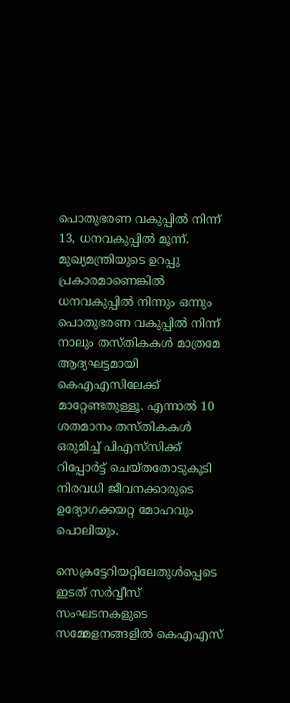പൊതുഭരണ വകുപ്പില്‍ നിന്ന് 13, ധനവകുപ്പില്‍ മൂന്ന്. മുഖ്യമന്ത്രിയുടെ ഉറപ്പു പ്രകാരമാണെങ്കില്‍ ധനവകുപ്പില്‍ നിന്നും ഒന്നും പൊതുഭരണ വകുപ്പില്‍ നിന്ന് നാലും തസ്തികകള്‍ മാത്രമേ ആദ്യഘട്ടമായി കെഎഎസിലേക്ക് മാറ്റേണ്ടതുള്ളൂ. എന്നാല്‍ 10 ശതമാനം തസ്തികകള്‍ ഒരുമിച്ച് പിഎസ്‌സിക്ക് റിപ്പോര്‍ട്ട് ചെയ്തതോടുകൂടി നിരവധി ജീവനക്കാരുടെ ഉദ്യോഗക്കയറ്റ മോഹവും പൊലിയും.

സെക്രട്ടേറിയറ്റിലേതുള്‍പ്പെടെ ഇടത് സര്‍വ്വീസ് സംഘടനകളുടെ സമ്മേളനങ്ങളില്‍ കെഎഎസ്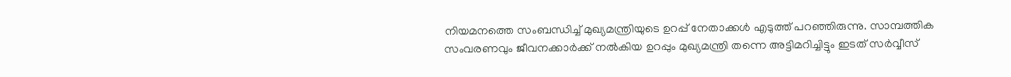നിയമനത്തെ സംബന്ധിച്ച് മുഖ്യമന്ത്രിയുടെ ഉറപ്പ് നേതാക്കള്‍ എടുത്ത് പറഞ്ഞിരുന്നു. സാമ്പത്തിക സംവരണവും ജീവനക്കാര്‍ക്ക് നല്‍കിയ ഉറപ്പും മുഖ്യമന്ത്രി തന്നെ അട്ടിമറിച്ചിട്ടും ഇടത് സര്‍വ്വീസ്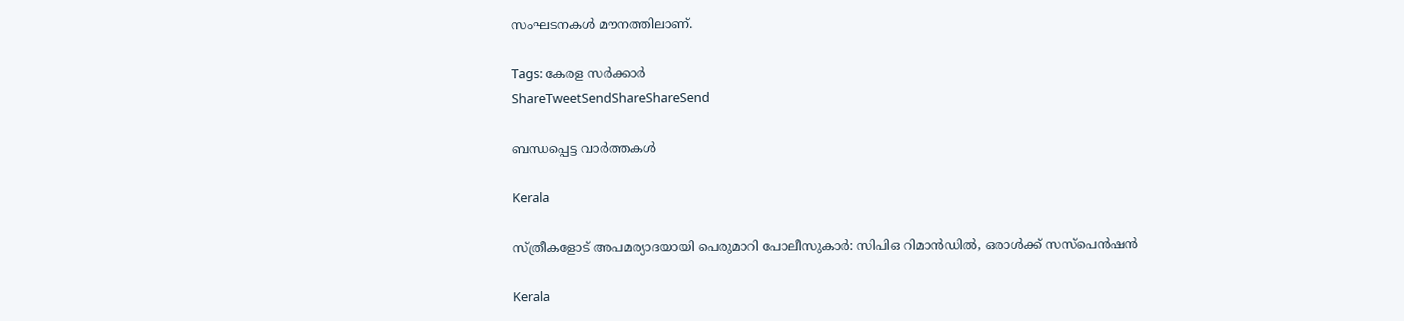സംഘടനകള്‍ മൗനത്തിലാണ്.

Tags: കേരള സര്‍ക്കാര്‍
ShareTweetSendShareShareSend

ബന്ധപ്പെട്ട വാര്‍ത്തകള്‍

Kerala

സ്ത്രീകളോട് അപമര്യാദയായി പെരുമാറി പോലീസുകാര്‍: സിപിഒ റിമാന്‍ഡില്‍, ഒരാള്‍ക്ക് സസ്പെന്‍ഷന്‍

Kerala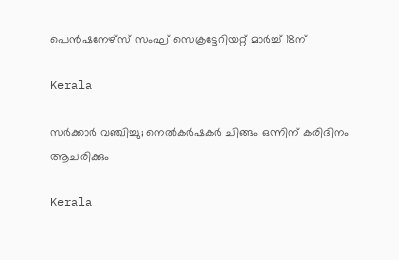പെന്‍ഷനേഴ്‌സ് സംഘ് സെക്രട്ടേറിയറ്റ് മാര്‍ച്ച് 18ന്

Kerala

സര്‍ക്കാര്‍ വഞ്ചിച്ചു; നെല്‍കര്‍ഷകര്‍ ചിങ്ങം ഒന്നിന്‌ കരിദിനം ആചരിക്കും

Kerala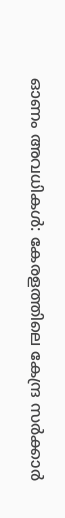ഓണം അവധികള്‍: കേരളത്തിലെ കേന്ദ്ര സര്‍ക്കാര്‍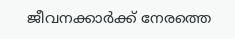ജീവനക്കാര്‍ക്ക് നേരത്തെ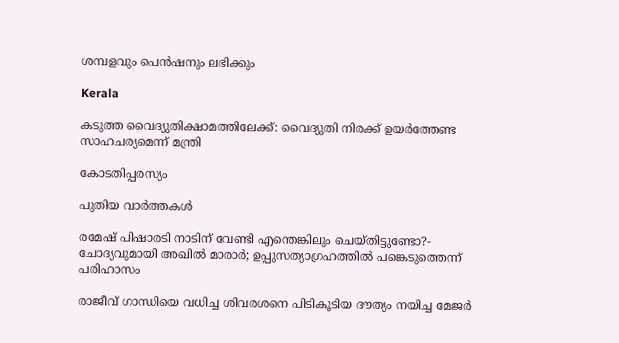ശമ്പളവും പെന്‍ഷനും ലഭിക്കും

Kerala

കടുത്ത വൈദ്യുതിക്ഷാമത്തിലേക്ക്: വൈദ്യുതി നിരക്ക് ഉയര്‍ത്തേണ്ട സാഹചര്യമെന്ന് മന്ത്രി

കോടതിപ്പരസ്യം

പുതിയ വാര്‍ത്തകള്‍

രമേഷ് പിഷാരടി നാടിന് വേണ്ടി എന്തെങ്കിലും ചെയ്തിട്ടുണ്ടോ?- ചോദ്യവുമായി അഖില്‍ മാരാര്‍; ഉപ്പുസത്യാഗ്രഹത്തില്‍ പങ്കെടുത്തെന്ന് പരിഹാസം

രാജീവ് ഗാന്ധിയെ വധിച്ച ശിവരശനെ പിടികൂടിയ ദൗത്യം നയിച്ച മേജർ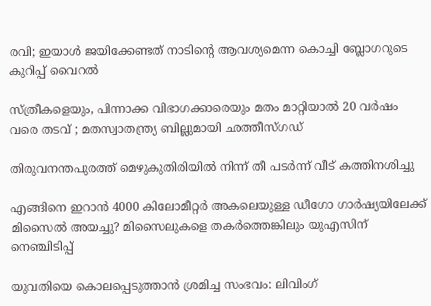രവി; ഇയാള്‍ ജയിക്കേണ്ടത് നാടിന്റെ ആവശ്യമെന്ന കൊച്ചി ബ്ലോഗറുടെ കുറിപ്പ് വൈറല്‍

സ്ത്രീകളെയും, പിന്നാക്ക വിഭാഗക്കാരെയും മതം മാറ്റിയാൽ 20 വർഷം വരെ തടവ് ; മതസ്വാതന്ത്ര്യ ബില്ലുമായി ഛത്തീസ്ഗഡ്

തിരുവനന്തപുരത്ത് മെഴുകുതിരിയില്‍ നിന്ന് തീ പടര്‍ന്ന് വീട് കത്തിനശിച്ചു

എങ്ങിനെ ഇറാന്‍ 4000 കിലോമീറ്റർ അകലെയുള്ള ഡീഗോ ഗാർഷ്യയിലേക്ക് മിസൈല്‍ അയച്ചു? മിസൈലുകളെ തകര്‍ത്തെങ്കിലും യുഎസിന് നെഞ്ചിടിപ്പ്

യുവതിയെ കൊലപ്പെടുത്താന്‍ ശ്രമിച്ച സംഭവം: ലിവിംഗ്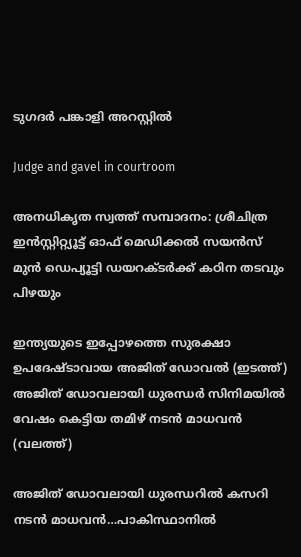ടുഗദര്‍ പങ്കാളി അറസ്റ്റില്‍

Judge and gavel in courtroom

അനധികൃത സ്വത്ത് സമ്പാദനം: ശ്രീചിത്ര ഇന്‍സ്റ്റിറ്റ്യൂട്ട് ഓഫ് മെഡിക്കല്‍ സയന്‍സ് മുന്‍ ഡെപ്യൂട്ടി ഡയറക്ടര്‍ക്ക് കഠിന തടവും പിഴയും

ഇന്ത്യയുടെ ഇപ്പോഴത്തെ സുരക്ഷാ ഉപദേഷ്ടാവായ അജിത് ഡോവല്‍ (ഇടത്ത്) അജിത് ഡോവലായി ധുരന്ധര്‍ സിനിമയില്‍ വേഷം കെട്ടിയ തമിഴ് നടന്‍ മാധവന്‍ (വലത്ത്)

അജിത് ഡോവലായി ധുരന്ധറില്‍ കസറി നടന്‍ മാധവന്‍…പാകിസ്ഥാനില്‍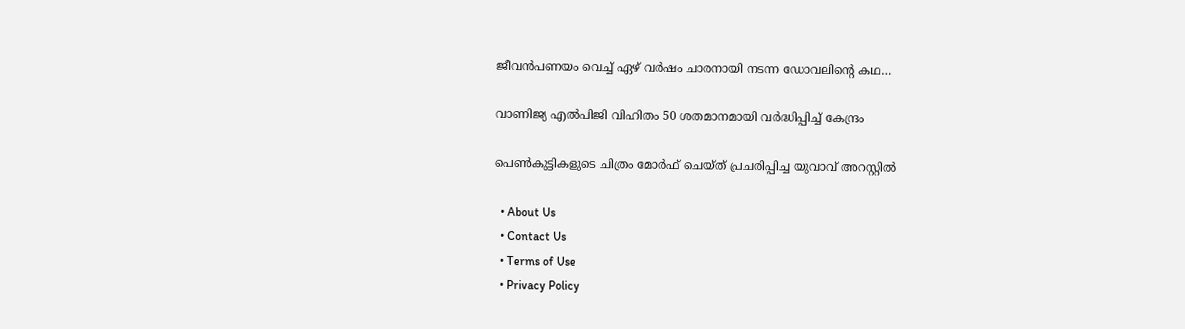ജീവന്‍പണയം വെച്ച് ഏഴ് വര്‍ഷം ചാരനായി നടന്ന ഡോവലിന്റെ കഥ…

വാണിജ്യ എല്‍പിജി വിഹിതം 50 ശതമാനമായി വര്‍ദ്ധിപ്പിച്ച് കേന്ദ്രം

പെണ്‍കുട്ടികളുടെ ചിത്രം മോര്‍ഫ് ചെയ്ത് പ്രചരിപ്പിച്ച യുവാവ് അറസ്റ്റില്‍

  • About Us
  • Contact Us
  • Terms of Use
  • Privacy Policy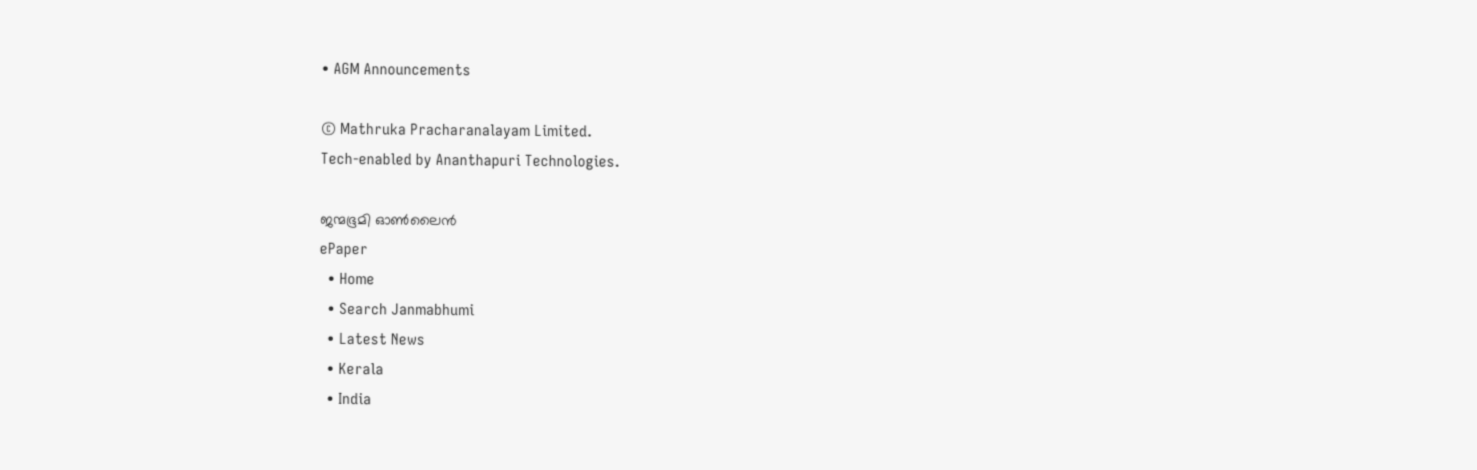• AGM Announcements

© Mathruka Pracharanalayam Limited.
Tech-enabled by Ananthapuri Technologies.

ജന്മഭൂമി ഓണ്‍ലൈന്‍
ePaper
  • Home
  • Search Janmabhumi
  • Latest News
  • Kerala
  • India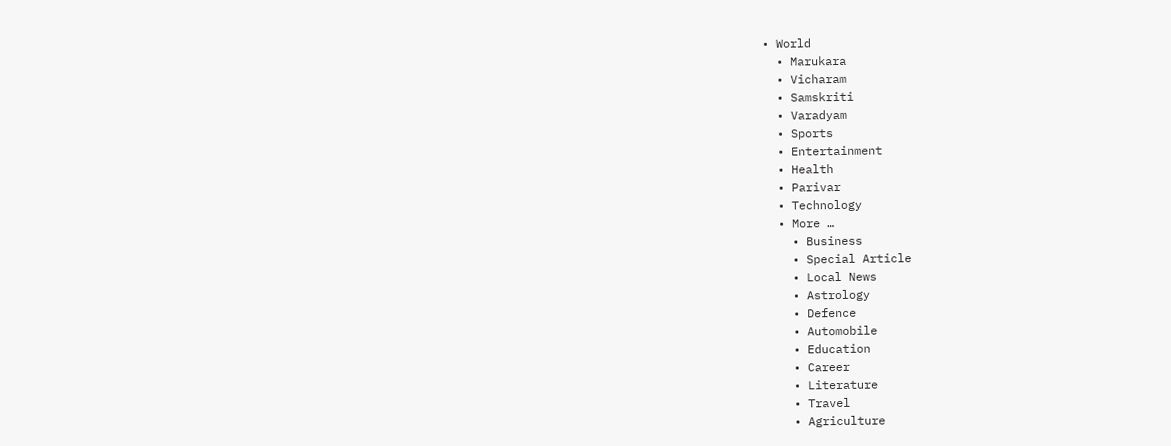• World
  • Marukara
  • Vicharam
  • Samskriti
  • Varadyam
  • Sports
  • Entertainment
  • Health
  • Parivar
  • Technology
  • More …
    • Business
    • Special Article
    • Local News
    • Astrology
    • Defence
    • Automobile
    • Education
    • Career
    • Literature
    • Travel
    • Agriculture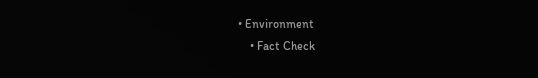• Environment
    • Fact Check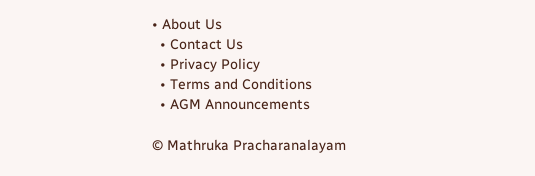• About Us
  • Contact Us
  • Privacy Policy
  • Terms and Conditions
  • AGM Announcements

© Mathruka Pracharanalayam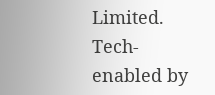Limited.
Tech-enabled by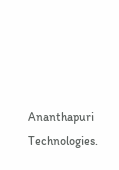Ananthapuri Technologies.